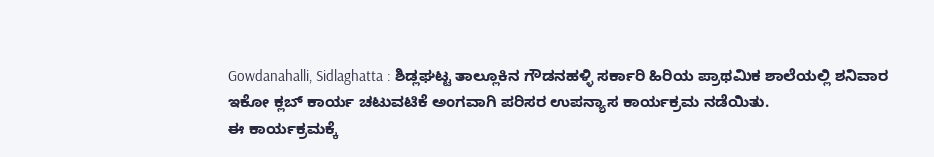Gowdanahalli, Sidlaghatta : ಶಿಡ್ಲಘಟ್ಟ ತಾಲ್ಲೂಕಿನ ಗೌಡನಹಳ್ಳಿ ಸರ್ಕಾರಿ ಹಿರಿಯ ಪ್ರಾಥಮಿಕ ಶಾಲೆಯಲ್ಲಿ ಶನಿವಾರ ಇಕೋ ಕ್ಲಬ್ ಕಾರ್ಯ ಚಟುವಟಿಕೆ ಅಂಗವಾಗಿ ಪರಿಸರ ಉಪನ್ಯಾಸ ಕಾರ್ಯಕ್ರಮ ನಡೆಯಿತು.
ಈ ಕಾರ್ಯಕ್ರಮಕ್ಕೆ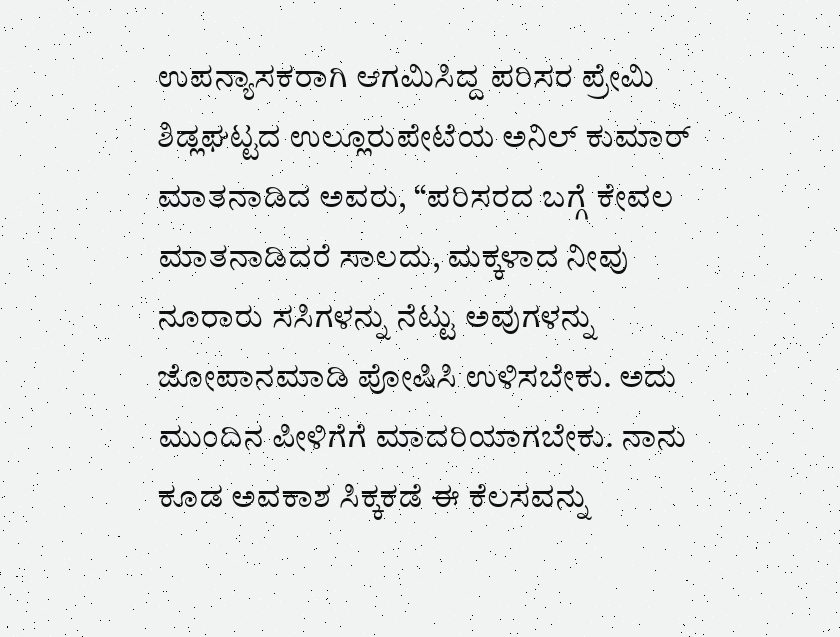ಉಪನ್ಯಾಸಕರಾಗಿ ಆಗಮಿಸಿದ್ದ ಪರಿಸರ ಪ್ರೇಮಿ ಶಿಡ್ಲಘಟ್ಟದ ಉಲ್ಲೂರುಪೇಟೆಯ ಅನಿಲ್ ಕುಮಾರ್ ಮಾತನಾಡಿದ ಅವರು, “ಪರಿಸರದ ಬಗ್ಗೆ ಕೇವಲ ಮಾತನಾಡಿದರೆ ಸಾಲದು, ಮಕ್ಕಳಾದ ನೀವು ನೂರಾರು ಸಸಿಗಳನ್ನು ನೆಟ್ಟು ಅವುಗಳನ್ನು ಜೋಪಾನಮಾಡಿ ಪೋಷಿಸಿ ಉಳಿಸಬೇಕು. ಅದು ಮುಂದಿನ ಪೀಳಿಗೆಗೆ ಮಾದರಿಯಾಗಬೇಕು. ನಾನು ಕೂಡ ಅವಕಾಶ ಸಿಕ್ಕಕಡೆ ಈ ಕೆಲಸವನ್ನು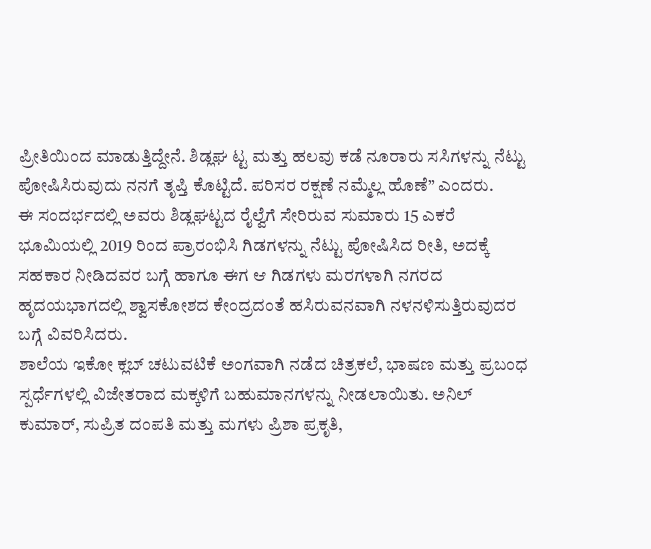ಪ್ರೀತಿಯಿಂದ ಮಾಡುತ್ತಿದ್ದೇನೆ. ಶಿಡ್ಲಘ ಟ್ಟ ಮತ್ತು ಹಲವು ಕಡೆ ನೂರಾರು ಸಸಿಗಳನ್ನು ನೆಟ್ಟು ಪೋಷಿಸಿರುವುದು ನನಗೆ ತೃಪ್ತಿ ಕೊಟ್ಟಿದೆ. ಪರಿಸರ ರಕ್ಷಣೆ ನಮ್ಮೆಲ್ಲ ಹೊಣೆ” ಎಂದರು.
ಈ ಸಂದರ್ಭದಲ್ಲಿ ಅವರು ಶಿಡ್ಲಘಟ್ಟದ ರೈಲ್ವೆಗೆ ಸೇರಿರುವ ಸುಮಾರು 15 ಎಕರೆ ಭೂಮಿಯಲ್ಲಿ 2019 ರಿಂದ ಪ್ರಾರಂಭಿಸಿ ಗಿಡಗಳನ್ನು ನೆಟ್ಟು ಪೋಷಿಸಿದ ರೀತಿ, ಅದಕ್ಕೆ ಸಹಕಾರ ನೀಡಿದವರ ಬಗ್ಗೆ ಹಾಗೂ ಈಗ ಆ ಗಿಡಗಳು ಮರಗಳಾಗಿ ನಗರದ ಹೃದಯಭಾಗದಲ್ಲಿ ಶ್ವಾಸಕೋಶದ ಕೇಂದ್ರದಂತೆ ಹಸಿರುವನವಾಗಿ ನಳನಳಿಸುತ್ತಿರುವುದರ ಬಗ್ಗೆ ವಿವರಿಸಿದರು.
ಶಾಲೆಯ ಇಕೋ ಕ್ಲಬ್ ಚಟುವಟಿಕೆ ಅಂಗವಾಗಿ ನಡೆದ ಚಿತ್ರಕಲೆ, ಭಾಷಣ ಮತ್ತು ಪ್ರಬಂಧ ಸ್ಪರ್ಧೆಗಳಲ್ಲಿ ವಿಜೇತರಾದ ಮಕ್ಕಳಿಗೆ ಬಹುಮಾನಗಳನ್ನು ನೀಡಲಾಯಿತು. ಅನಿಲ್ ಕುಮಾರ್, ಸುಪ್ರಿತ ದಂಪತಿ ಮತ್ತು ಮಗಳು ಪ್ರಿಶಾ ಪ್ರಕೃತಿ,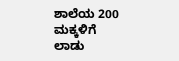ಶಾಲೆಯ 200 ಮಕ್ಕಳಿಗೆ ಲಾಡು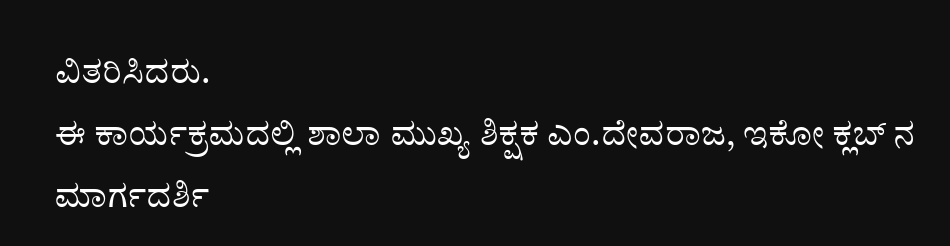ವಿತರಿಸಿದರು.
ಈ ಕಾರ್ಯಕ್ರಮದಲ್ಲಿ ಶಾಲಾ ಮುಖ್ಯ ಶಿಕ್ಷಕ ಎಂ.ದೇವರಾಜ, ಇಕೋ ಕ್ಲಬ್ ನ ಮಾರ್ಗದರ್ಶಿ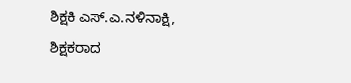ಶಿಕ್ಷಕಿ ಎಸ್.ಎ.ನಳಿನಾಕ್ಷಿ, ಶಿಕ್ಷಕರಾದ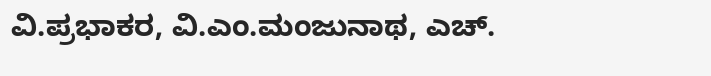ವಿ.ಪ್ರಭಾಕರ, ವಿ.ಎಂ.ಮಂಜುನಾಥ, ಎಚ್.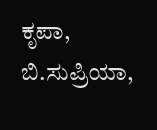ಕೃಪಾ, ಬಿ.ಸುಪ್ರಿಯಾ,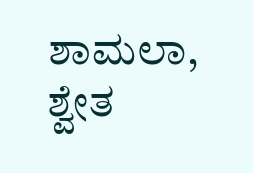ಶಾಮಲಾ, ಶ್ವೇತ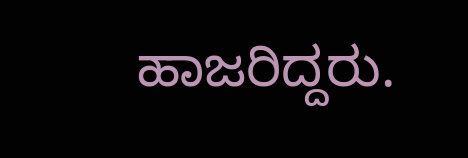ಹಾಜರಿದ್ದರು.